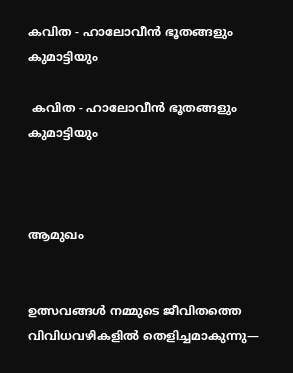കവിത - ഹാലോവീൻ ഭൂതങ്ങളും കുമാട്ടിയും

 കവിത - ഹാലോവീൻ ഭൂതങ്ങളും കുമാട്ടിയും



ആമുഖം


ഉത്സവങ്ങൾ നമ്മുടെ ജീവിതത്തെ വിവിധവഴികളിൽ തെളിച്ചമാകുന്നു—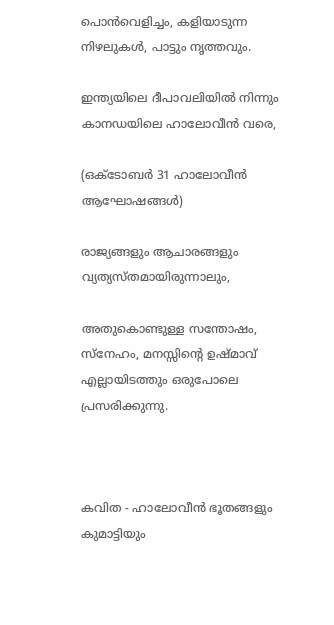പൊൻവെളിച്ചം, കളിയാടുന്ന നിഴലുകൾ, പാട്ടും നൃത്തവും.

ഇന്ത്യയിലെ ദീപാവലിയിൽ നിന്നും കാനഡയിലെ ഹാലോവീൻ വരെ,

(ഒക്ടോബർ 31 ഹാലോവീൻ ആഘോഷങ്ങൾ)

രാജ്യങ്ങളും ആചാരങ്ങളും വ്യത്യസ്തമായിരുന്നാലും,

അതുകൊണ്ടുള്ള സന്തോഷം, സ്നേഹം, മനസ്സിന്റെ ഉഷ്മാവ് എല്ലായിടത്തും ഒരുപോലെ പ്രസരിക്കുന്നു.



കവിത - ഹാലോവീൻ ഭൂതങ്ങളും കുമാട്ടിയും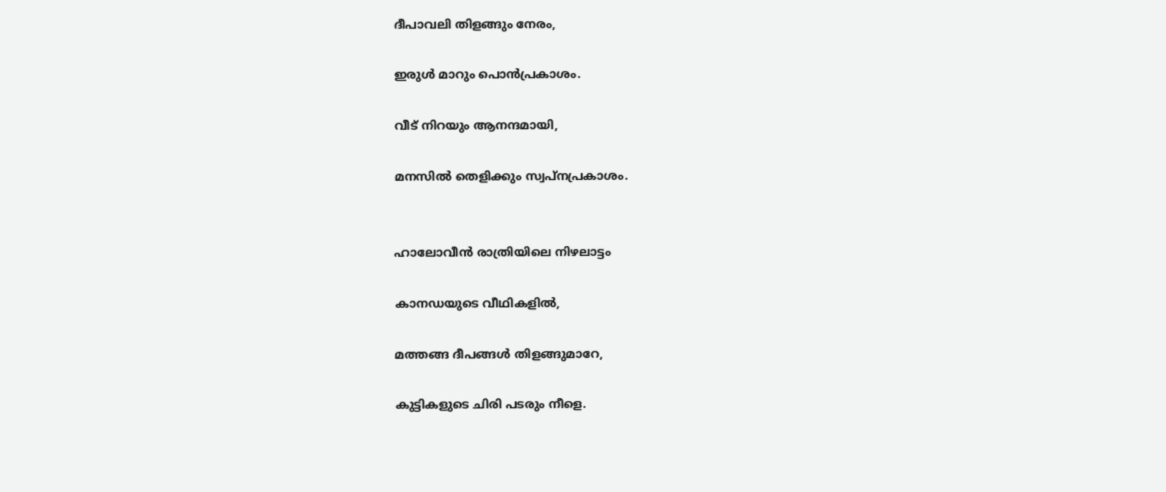ദീപാവലി തിളങ്ങും നേരം,

ഇരുള്‍ മാറും പൊൻപ്രകാശം.

വീട് നിറയും ആനന്ദമായി,

മനസിൽ തെളിക്കും സ്വപ്നപ്രകാശം.


ഹാലോവീൻ രാത്രിയിലെ നിഴലാട്ടം

കാനഡയുടെ വീഥികളിൽ,

മത്തങ്ങ ദീപങ്ങൾ തിളങ്ങുമാറേ,

കുട്ടികളുടെ ചിരി പടരും നീളെ.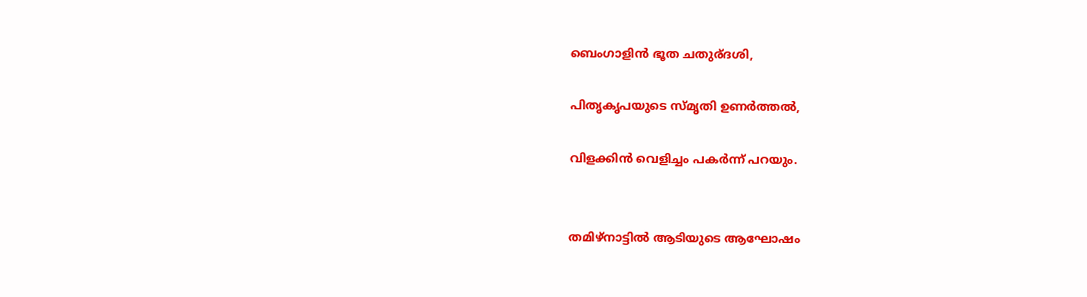ബെംഗാളിൻ ഭൂത ചതുര്ദശി,

പിതൃകൃപയുടെ സ്മൃതി ഉണർത്തൽ,

വിളക്കിൻ വെളിച്ചം പകർന്ന് പറയും.


തമിഴ്നാട്ടിൽ ആടിയുടെ ആഘോഷം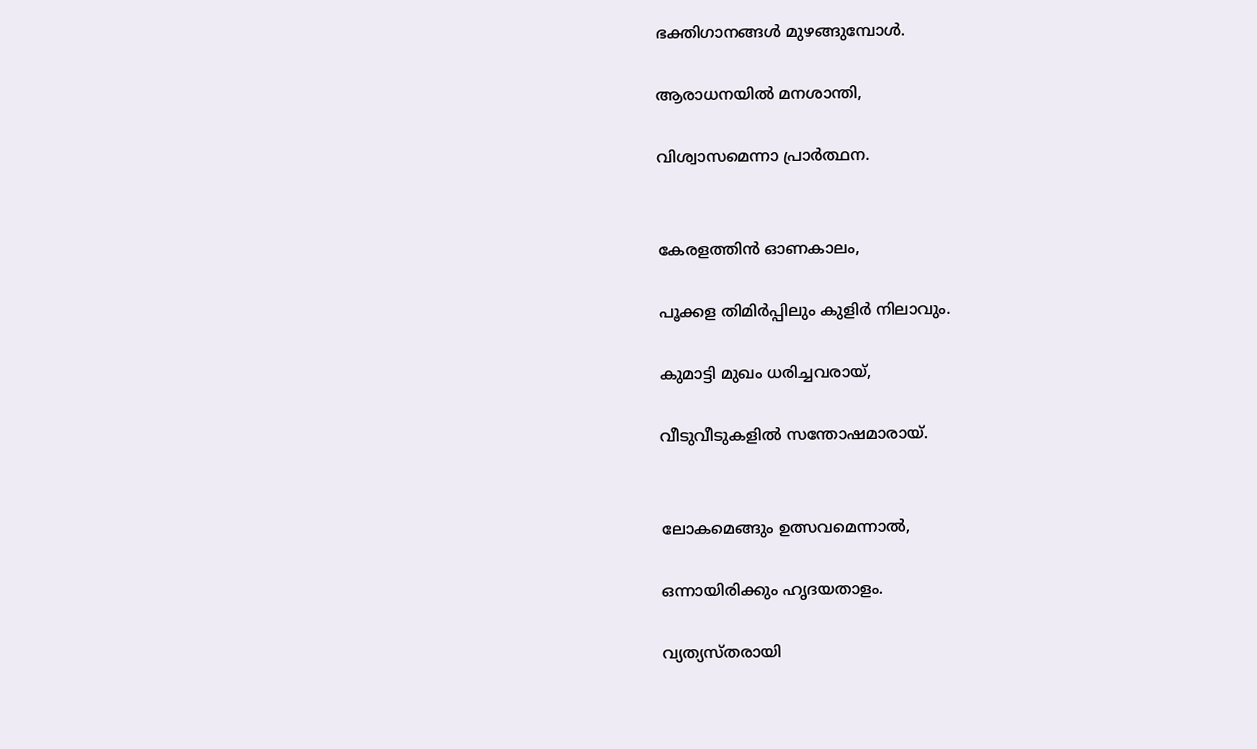ഭക്തിഗാനങ്ങൾ മുഴങ്ങുമ്പോൾ.

ആരാധനയിൽ മനശാന്തി,

വിശ്വാസമെന്നാ പ്രാർത്ഥന.


കേരളത്തിൻ ഓണകാലം,

പൂക്കള തിമിർപ്പിലും കുളിർ നിലാവും.

കുമാട്ടി മുഖം ധരിച്ചവരായ്,

വീടുവീടുകളിൽ സന്തോഷമാരായ്.


ലോകമെങ്ങും ഉത്സവമെന്നാൽ,

ഒന്നായിരിക്കും ഹൃദയതാളം.

വ്യത്യസ്തരായി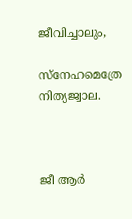ജീവിച്ചാലും,

സ്നേഹമെത്രേ നിത്യജ്വാല.



ജീ ആർ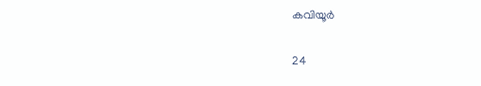കവിയൂർ

24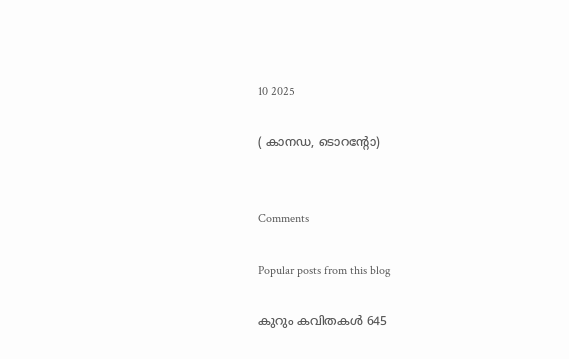10 2025

( കാനഡ, ടൊറൻ്റോ)


Comments

Popular posts from this blog

കുറും കവിതകള്‍ 645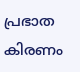പ്രഭാത കിരണം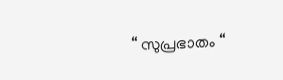“ സുപ്രഭാതം “